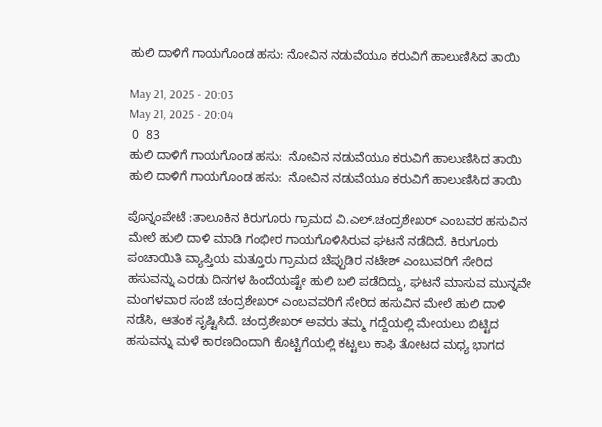ಹುಲಿ ದಾಳಿಗೆ ಗಾಯಗೊಂಡ ಹಸು: ನೋವಿನ ನಡುವೆಯೂ ಕರುವಿಗೆ ಹಾಲುಣಿಸಿದ ತಾಯಿ

May 21, 2025 - 20:03
May 21, 2025 - 20:04
 0  83
ಹುಲಿ ದಾಳಿಗೆ ಗಾಯಗೊಂಡ ಹಸು:  ನೋವಿನ ನಡುವೆಯೂ ಕರುವಿಗೆ ಹಾಲುಣಿಸಿದ ತಾಯಿ
ಹುಲಿ ದಾಳಿಗೆ ಗಾಯಗೊಂಡ ಹಸು:  ನೋವಿನ ನಡುವೆಯೂ ಕರುವಿಗೆ ಹಾಲುಣಿಸಿದ ತಾಯಿ

ಪೊನ್ನಂಪೇಟೆ :ತಾಲೂಕಿನ ಕಿರುಗೂರು ಗ್ರಾಮದ ವಿ.ಎಲ್.ಚಂದ್ರಶೇಖರ್ ಎಂಬವರ ಹಸುವಿನ ಮೇಲೆ ಹುಲಿ ದಾಳಿ ಮಾಡಿ ಗಂಭೀರ ಗಾಯಗೊಳಿಸಿರುವ ಘಟನೆ ನಡೆದಿದೆ. ಕಿರುಗೂರು ಪಂಚಾಯಿತಿ ವ್ಯಾಪ್ತಿಯ ಮತ್ತೂರು ಗ್ರಾಮದ ಚೆಪ್ಪುಡಿರ ನಟೇಶ್ ಎಂಬುವರಿಗೆ ಸೇರಿದ ಹಸುವನ್ನು ಎರಡು ದಿನಗಳ ಹಿಂದೆಯಷ್ಟೇ ಹುಲಿ ಬಲಿ ಪಡೆದಿದ್ದು, ಘಟನೆ ಮಾಸುವ ಮುನ್ನವೇ ಮಂಗಳವಾರ ಸಂಜೆ ಚಂದ್ರಶೇಖರ್ ಎಂಬವವರಿಗೆ ಸೇರಿದ ಹಸುವಿನ ಮೇಲೆ ಹುಲಿ ದಾಳಿ ನಡೆಸಿ, ಆತಂಕ ಸೃಷ್ಟಿಸಿದೆ. ಚಂದ್ರಶೇಖರ್ ಅವರು ತಮ್ಮ ಗದ್ದೆಯಲ್ಲಿ ಮೇಯಲು ಬಿಟ್ಟಿದ ಹಸುವನ್ನು ಮಳೆ ಕಾರಣದಿಂದಾಗಿ ಕೊಟ್ಟಿಗೆಯಲ್ಲಿ ಕಟ್ಟಲು ಕಾಫಿ ತೋಟದ ಮಧ್ಯ ಭಾಗದ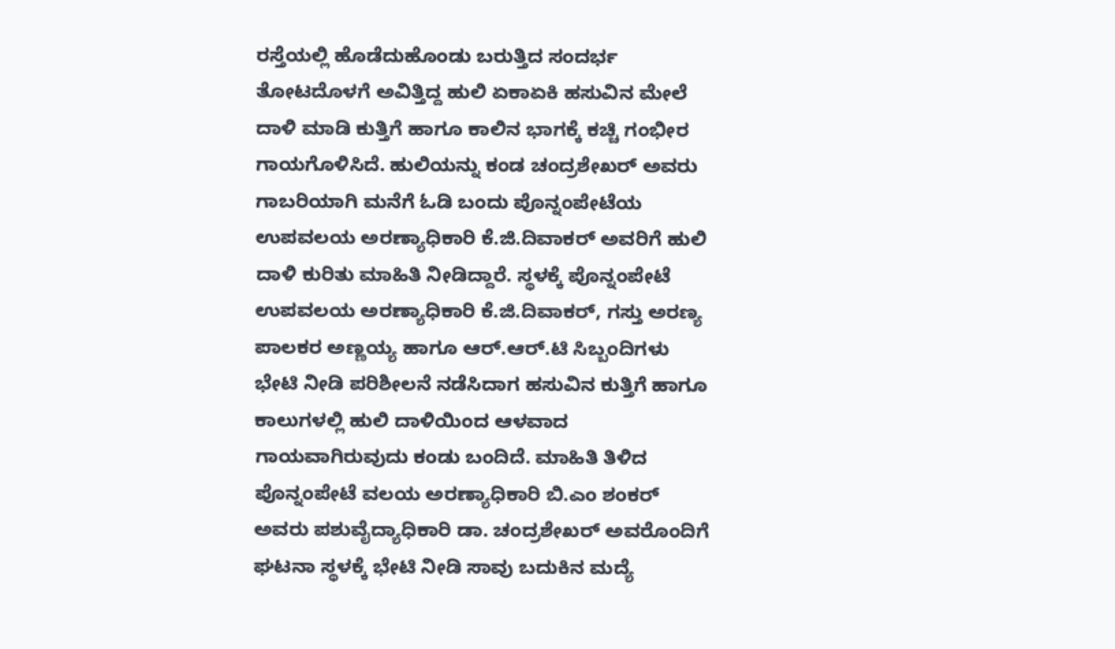ರಸ್ತೆಯಲ್ಲಿ ಹೊಡೆದುಹೊಂಡು ಬರುತ್ತಿದ ಸಂದರ್ಭ ತೋಟದೊಳಗೆ ಅವಿತ್ತಿದ್ದ ಹುಲಿ ಏಕಾಏಕಿ ಹಸುವಿನ ಮೇಲೆ ದಾಳಿ ಮಾಡಿ ಕುತ್ತಿಗೆ ಹಾಗೂ ಕಾಲಿನ ಭಾಗಕ್ಕೆ ಕಚ್ಚಿ ಗಂಭೀರ ಗಾಯಗೊಳಿಸಿದೆ. ಹುಲಿಯನ್ನು ಕಂಡ ಚಂದ್ರಶೇಖರ್ ಅವರು ಗಾಬರಿಯಾಗಿ ಮನೆಗೆ ಓಡಿ ಬಂದು ಪೊನ್ನಂಪೇಟೆಯ ಉಪವಲಯ ಅರಣ್ಯಾಧಿಕಾರಿ ಕೆ.ಜಿ.ದಿವಾಕರ್ ಅವರಿಗೆ ಹುಲಿ ದಾಳಿ ಕುರಿತು ಮಾಹಿತಿ ನೀಡಿದ್ದಾರೆ. ಸ್ಥಳಕ್ಕೆ ಪೊನ್ನಂಪೇಟೆ ಉಪವಲಯ ಅರಣ್ಯಾಧಿಕಾರಿ ಕೆ.ಜಿ.ದಿವಾಕರ್, ಗಸ್ತು ಅರಣ್ಯ ಪಾಲಕರ ಅಣ್ಣಯ್ಯ ಹಾಗೂ ಆರ್.ಆರ್.ಟಿ ಸಿಬ್ಬಂದಿಗಳು ಭೇಟಿ ನೀಡಿ ಪರಿಶೀಲನೆ ನಡೆಸಿದಾಗ ಹಸುವಿನ ಕುತ್ತಿಗೆ ಹಾಗೂ ಕಾಲುಗಳಲ್ಲಿ ಹುಲಿ ದಾಳಿಯಿಂದ ಆಳವಾದ ಗಾಯವಾಗಿರುವುದು ಕಂಡು ಬಂದಿದೆ. ಮಾಹಿತಿ ತಿಳಿದ ಪೊನ್ನಂಪೇಟೆ ವಲಯ ಅರಣ್ಯಾಧಿಕಾರಿ ಬಿ.ಎಂ ಶಂಕರ್ ಅವರು ಪಶುವೈದ್ಯಾಧಿಕಾರಿ ಡಾ. ಚಂದ್ರಶೇಖರ್ ಅವರೊಂದಿಗೆ ಘಟನಾ ಸ್ಥಳಕ್ಕೆ ಭೇಟಿ ನೀಡಿ ಸಾವು ಬದುಕಿನ ಮದ್ಯೆ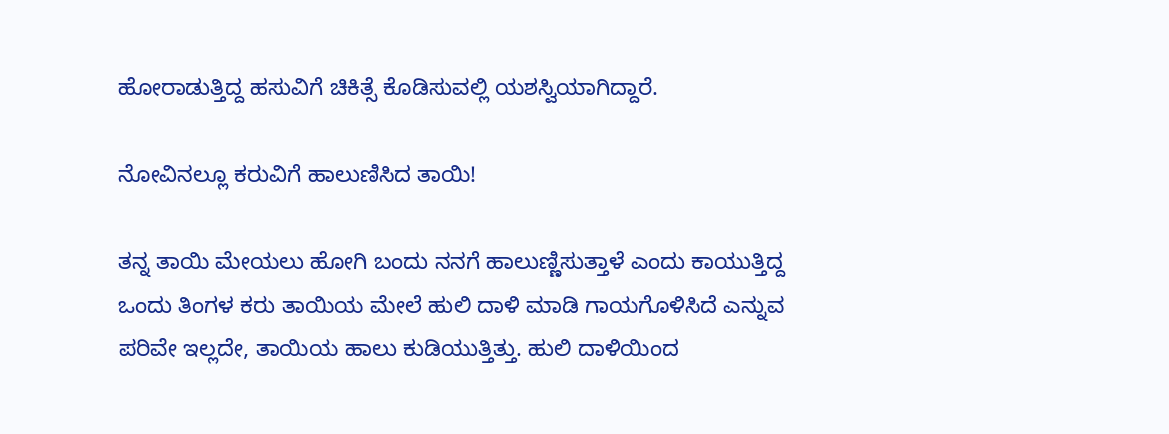ಹೋರಾಡುತ್ತಿದ್ದ ಹಸುವಿಗೆ ಚಿಕಿತ್ಸೆ ಕೊಡಿಸುವಲ್ಲಿ ಯಶಸ್ವಿಯಾಗಿದ್ದಾರೆ.

ನೋವಿನಲ್ಲೂ ಕರುವಿಗೆ ಹಾಲುಣಿಸಿದ ತಾಯಿ!

ತನ್ನ ತಾಯಿ ಮೇಯಲು ಹೋಗಿ ಬಂದು ನನಗೆ ಹಾಲುಣ್ಣಿಸುತ್ತಾಳೆ ಎಂದು ಕಾಯುತ್ತಿದ್ದ ಒಂದು ತಿಂಗಳ ಕರು ತಾಯಿಯ ಮೇಲೆ ಹುಲಿ ದಾಳಿ ಮಾಡಿ ಗಾಯಗೊಳಿಸಿದೆ ಎನ್ನುವ ಪರಿವೇ ಇಲ್ಲದೇ, ತಾಯಿಯ ಹಾಲು ಕುಡಿಯುತ್ತಿತ್ತು. ಹುಲಿ ದಾಳಿಯಿಂದ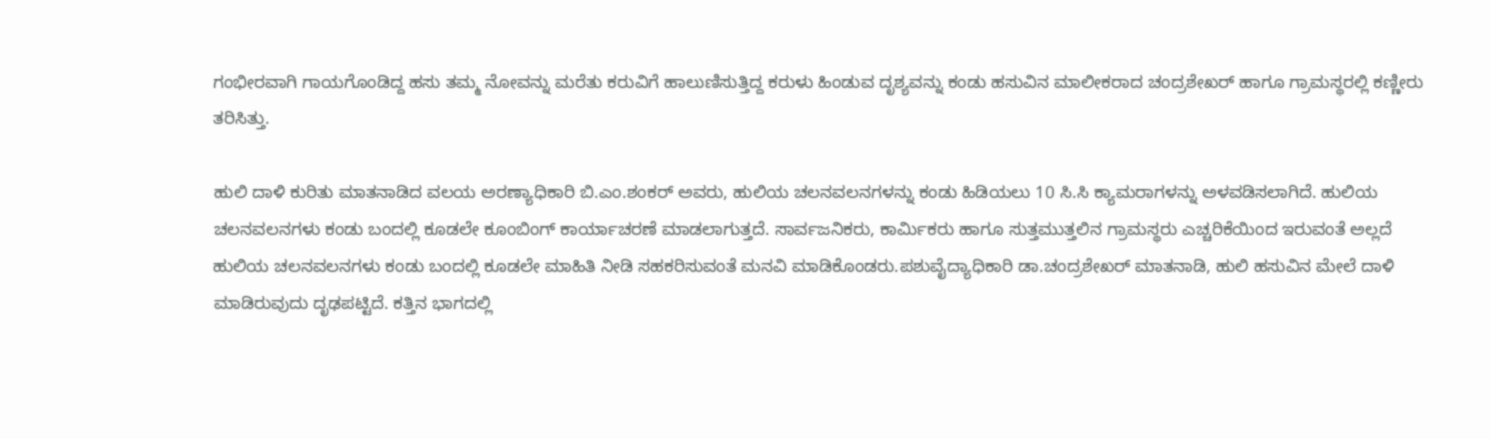ಗಂಭೀರವಾಗಿ ಗಾಯಗೊಂಡಿದ್ದ ಹಸು ತಮ್ಮ ನೋವನ್ನು ಮರೆತು ಕರುವಿಗೆ ಹಾಲುಣಿಸುತ್ತಿದ್ದ ಕರುಳು ಹಿಂಡುವ ದೃಶ್ಯವನ್ನು ಕಂಡು ಹಸುವಿನ ಮಾಲೀಕರಾದ ಚಂದ್ರಶೇಖರ್ ಹಾಗೂ ಗ್ರಾಮಸ್ಥರಲ್ಲಿ ಕಣ್ಣೀರು ತರಿಸಿತ್ತು.

ಹುಲಿ ದಾಳಿ ಕುರಿತು ಮಾತನಾಡಿದ ವಲಯ ಅರಣ್ಯಾಧಿಕಾರಿ ಬಿ.ಎಂ.ಶಂಕರ್ ಅವರು, ಹುಲಿಯ ಚಲನವಲನಗಳನ್ನು ಕಂಡು ಹಿಡಿಯಲು 10 ಸಿ.ಸಿ ಕ್ಯಾಮರಾಗಳನ್ನು ಅಳವಡಿಸಲಾಗಿದೆ. ಹುಲಿಯ ಚಲನವಲನಗಳು ಕಂಡು ಬಂದಲ್ಲಿ ಕೂಡಲೇ ಕೂಂಬಿಂಗ್ ಕಾರ್ಯಾಚರಣೆ ಮಾಡಲಾಗುತ್ತದೆ. ಸಾರ್ವಜನಿಕರು, ಕಾರ್ಮಿಕರು ಹಾಗೂ ಸುತ್ತಮುತ್ತಲಿನ ಗ್ರಾಮಸ್ಥರು ಎಚ್ಚರಿಕೆಯಿಂದ ಇರುವಂತೆ ಅಲ್ಲದೆ ಹುಲಿಯ ಚಲನವಲನಗಳು ಕಂಡು ಬಂದಲ್ಲಿ ಕೂಡಲೇ ಮಾಹಿತಿ ನೀಡಿ ಸಹಕರಿಸುವಂತೆ ಮನವಿ ಮಾಡಿಕೊಂಡರು.ಪಶುವೈದ್ಯಾಧಿಕಾರಿ ಡಾ.ಚಂದ್ರಶೇಖರ್ ಮಾತನಾಡಿ, ಹುಲಿ ಹಸುವಿನ ಮೇಲೆ ದಾಳಿ ಮಾಡಿರುವುದು ದೃಢಪಟ್ಟಿದೆ. ಕತ್ತಿನ ಭಾಗದಲ್ಲಿ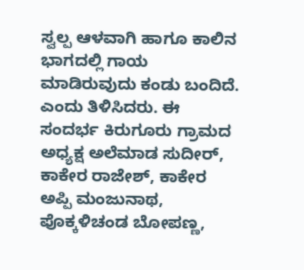ಸ್ವಲ್ಪ ಆಳವಾಗಿ ಹಾಗೂ ಕಾಲಿನ ಭಾಗದಲ್ಲಿ ಗಾಯ ಮಾಡಿರುವುದು ಕಂಡು ಬಂದಿದೆ. ಎಂದು ತಿಳಿಸಿದರು. ಈ ಸಂದರ್ಭ ಕಿರುಗೂರು ಗ್ರಾಮದ ಅಧ್ಯಕ್ಷ ಅಲೆಮಾಡ ಸುದೀರ್, ಕಾಕೇರ ರಾಜೇಶ್, ಕಾಕೇರ ಅಪ್ಪಿ ಮಂಜುನಾಥ, ಪೊಕ್ಕಳಿಚಂಡ ಬೋಪಣ್ಣ,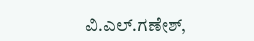ವಿ.ಎಲ್.ಗಣೇಶ್,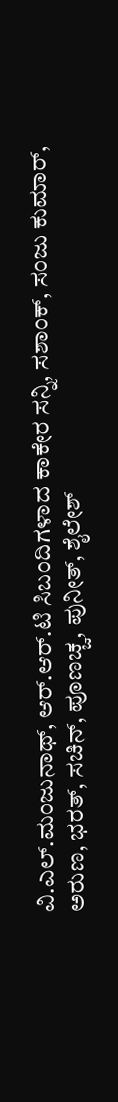ವಿ.ಎಲ್.ಮಂಜುನಾಥ್, ಆರ್.ಆರ್.ಟಿ ಸಿಬಂದಿಗಳಾದ ಕಾಕೇರ ಸನ್ನಿ, ಸಶಾಂಕ್, ಸಂಜು ಕುಮಾರ್, ಅರುಣ, ಭರತ್, ಸಚಿನ್, ಪೂಣಚ್ಚ, ಪುನೀತ್, ಶೈಲೇಶ್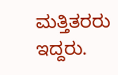ಮತ್ತಿತರರು ಇದ್ದರು.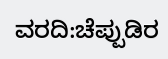ವರದಿ:ಚೆಪ್ಪುಡಿರ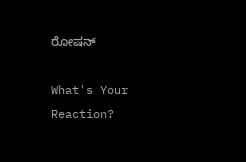ರೋಷನ್

What's Your Reaction?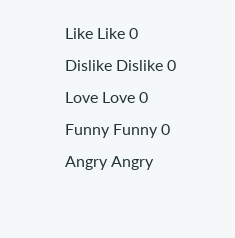Like Like 0
Dislike Dislike 0
Love Love 0
Funny Funny 0
Angry Angry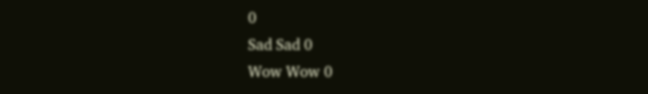0
Sad Sad 0
Wow Wow 0